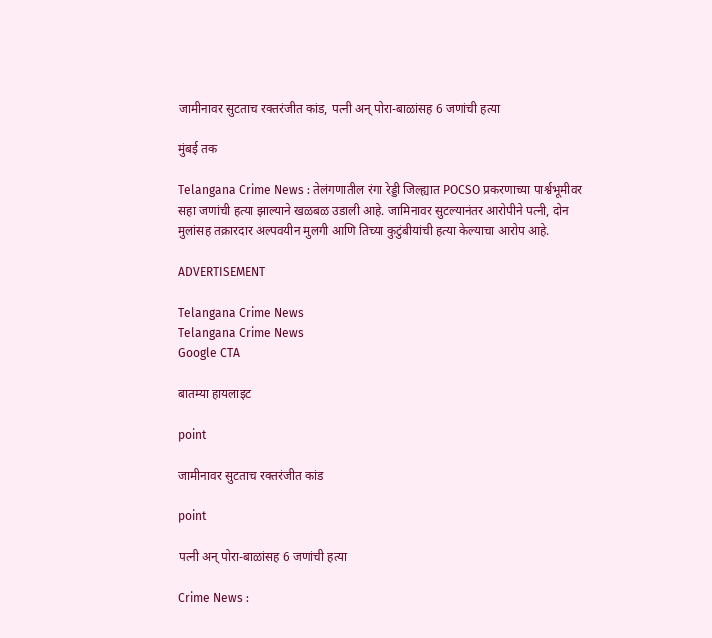जामीनावर सुटताच रक्तरंजीत कांड, पत्नी अन् पोरा-बाळांसह 6 जणांची हत्या

मुंबई तक

Telangana Crime News : तेलंगणातील रंगा रेड्डी जिल्ह्यात POCSO प्रकरणाच्या पार्श्वभूमीवर सहा जणांची हत्या झाल्याने खळबळ उडाली आहे. जामिनावर सुटल्यानंतर आरोपीने पत्नी, दोन मुलांसह तक्रारदार अल्पवयीन मुलगी आणि तिच्या कुटुंबीयांची हत्या केल्याचा आरोप आहे.

ADVERTISEMENT

Telangana Crime News
Telangana Crime News
Google CTA

बातम्या हायलाइट

point

जामीनावर सुटताच रक्तरंजीत कांड

point

पत्नी अन् पोरा-बाळांसह 6 जणांची हत्या

Crime News :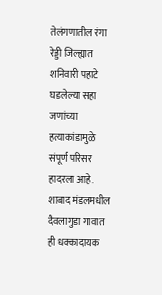तेलंगणातील रंगा रेड्डी जिल्ह्यात शनिवारी पहाटे घडलेल्या सहा जणांच्या हत्याकांडामुळे संपूर्ण परिसर हादरला आहे. शाबाद मंडलमधील दैवलागुडा गावात ही धक्कादायक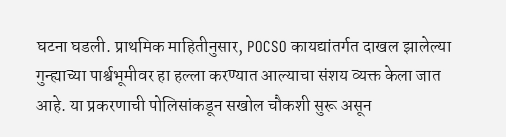घटना घडली. प्राथमिक माहितीनुसार, POCSO कायद्यांतर्गत दाखल झालेल्या गुन्ह्याच्या पार्श्वभूमीवर हा हल्ला करण्यात आल्याचा संशय व्यक्त केला जात आहे. या प्रकरणाची पोलिसांकडून सखोल चौकशी सुरू असून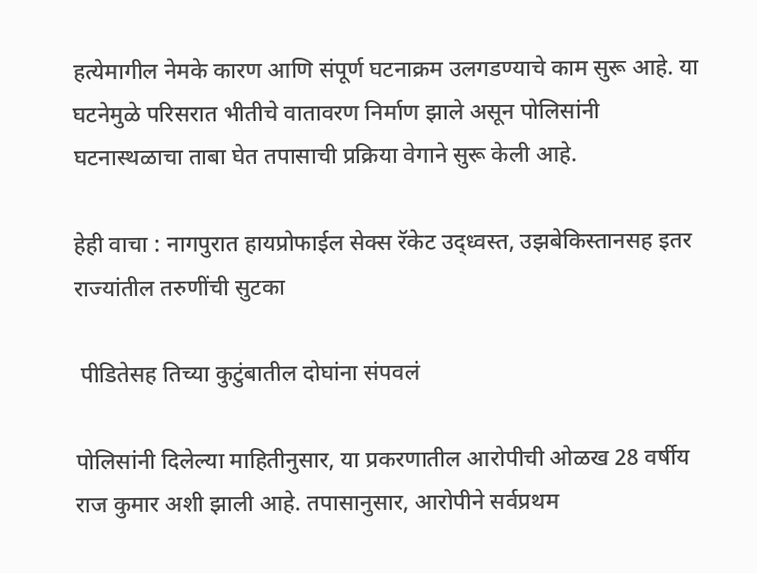हत्येमागील नेमके कारण आणि संपूर्ण घटनाक्रम उलगडण्याचे काम सुरू आहे. या घटनेमुळे परिसरात भीतीचे वातावरण निर्माण झाले असून पोलिसांनी घटनास्थळाचा ताबा घेत तपासाची प्रक्रिया वेगाने सुरू केली आहे.

हेही वाचा : नागपुरात हायप्रोफाईल सेक्स रॅकेट उद्ध्वस्त, उझबेकिस्तानसह इतर राज्यांतील तरुणींची सुटका

 पीडितेसह तिच्या कुटुंबातील दोघांना संपवलं

पोलिसांनी दिलेल्या माहितीनुसार, या प्रकरणातील आरोपीची ओळख 28 वर्षीय राज कुमार अशी झाली आहे. तपासानुसार, आरोपीने सर्वप्रथम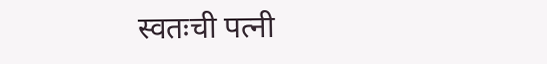स्वतःची पत्नी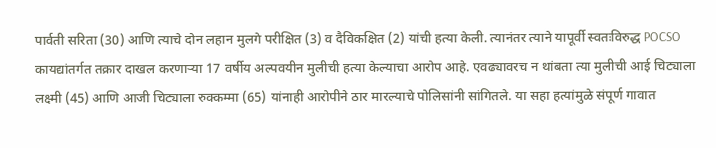पार्वती सरिता (30) आणि त्याचे दोन लहान मुलगे परीक्षित (3) व दैविकक्षित (2) यांची हत्या केली. त्यानंतर त्याने यापूर्वी स्वतःविरुद्ध POCSO कायद्यांतर्गत तक्रार दाखल करणाऱ्या 17 वर्षीय अल्पवयीन मुलीची हत्या केल्याचा आरोप आहे. एवढ्यावरच न थांबता त्या मुलीची आई चिट्याला लक्ष्मी (45) आणि आजी चिट्याला रुक्कम्मा (65) यांनाही आरोपीने ठार मारल्याचे पोलिसांनी सांगितले. या सहा हत्यांमुळे संपूर्ण गावात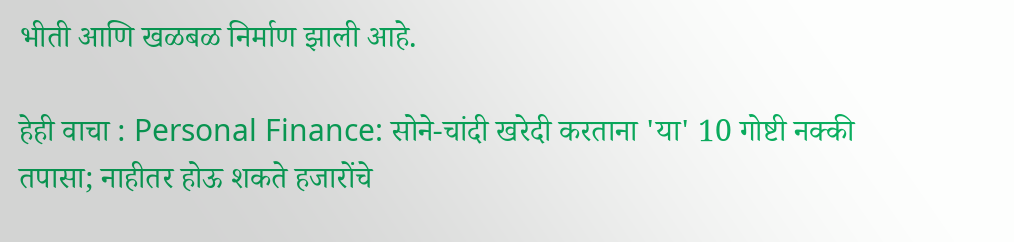भीती आणि खळबळ निर्माण झाली आहे.

हेही वाचा : Personal Finance: सोने-चांदी खरेदी करताना 'या' 10 गोष्टी नक्की तपासा; नाहीतर होऊ शकते हजारोंचे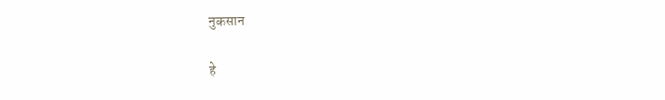नुकसान

हे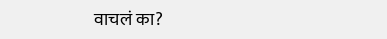वाचलं का?